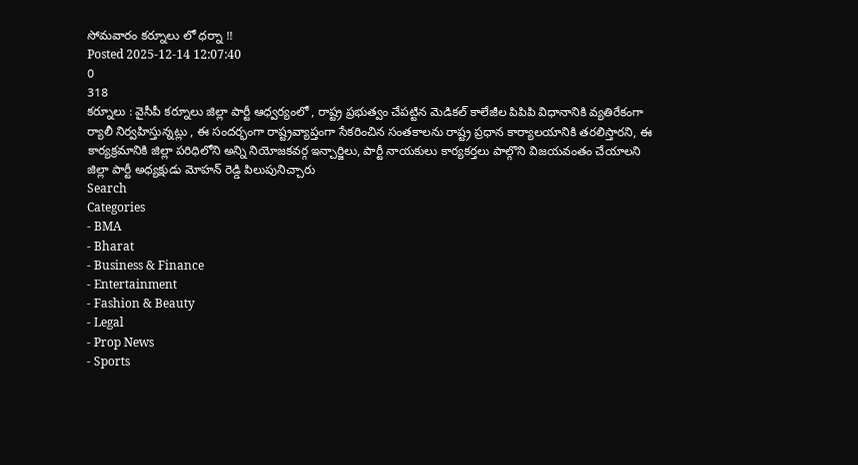సోమవారం కర్నూలు లో ధర్నా !!
Posted 2025-12-14 12:07:40
0
318
కర్నూలు : వైసీపీ కర్నూలు జిల్లా పార్టీ ఆధ్వర్యంలో , రాష్ట్ర ప్రభుత్వం చేపట్టిన మెడికల్ కాలేజీల పిపిపి విధానానికి వ్యతిరేకంగా ర్యాలీ నిర్వహిస్తున్నట్లు , ఈ సందర్భంగా రాష్ట్రవ్యాప్తంగా సేకరించిన సంతకాలను రాష్ట్ర ప్రధాన కార్యాలయానికి తరలిస్తారని, ఈ కార్యక్రమానికి జిల్లా పరిధిలోని అన్ని నియోజకవర్గ ఇన్చార్జిలు, పార్టీ నాయకులు కార్యకర్తలు పాల్గొని విజయవంతం చేయాలని జిల్లా పార్టీ అధ్యక్షుడు మోహన్ రెడ్డి పిలుపునిచ్చారు
Search
Categories
- BMA
- Bharat
- Business & Finance
- Entertainment
- Fashion & Beauty
- Legal
- Prop News
- Sports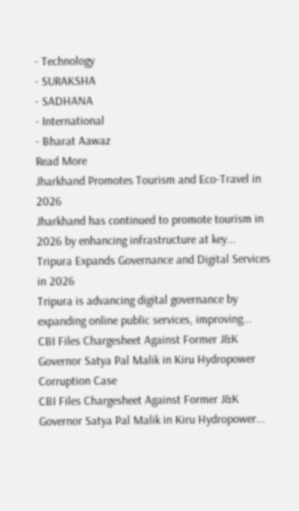- Technology
- SURAKSHA
- SADHANA
- International
- Bharat Aawaz
Read More
Jharkhand Promotes Tourism and Eco-Travel in 2026
Jharkhand has continued to promote tourism in 2026 by enhancing infrastructure at key...
Tripura Expands Governance and Digital Services in 2026
Tripura is advancing digital governance by expanding online public services, improving...
CBI Files Chargesheet Against Former J&K Governor Satya Pal Malik in Kiru Hydropower Corruption Case
CBI Files Chargesheet Against Former J&K Governor Satya Pal Malik in Kiru Hydropower...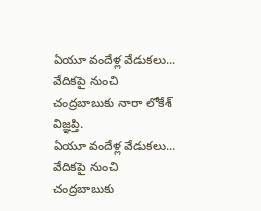ఏయూ వందేళ్ల వేడుకలు... వేదికపై నుంచి చంద్రబాబుకు నారా లోకేశ్ విజ్ఞప్తి.
ఏయూ వందేళ్ల వేడుకలు... వేదికపై నుంచి చంద్రబాబుకు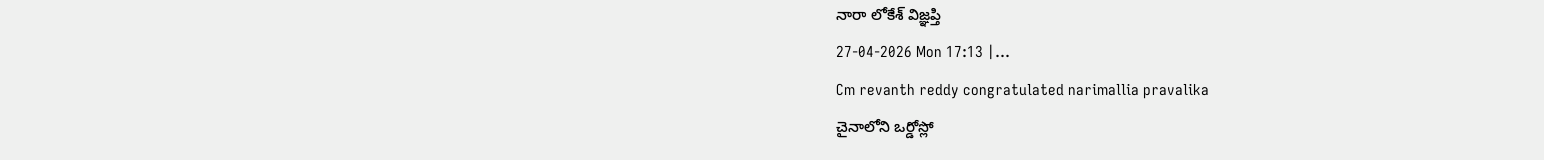నారా లోకేశ్ విజ్ఞప్తి
27-04-2026 Mon 17:13 |...
Cm revanth reddy congratulated narimallia pravalika
చైనాలోని ఒర్డోస్లో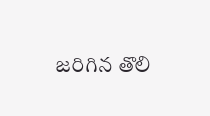జరిగిన తొలి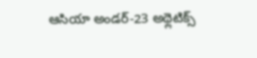ఆసియా అండర్-23 అథ్లెటిక్స్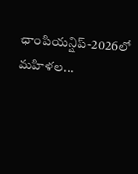ఛాంపియన్షిప్-2026లో మహిళల...